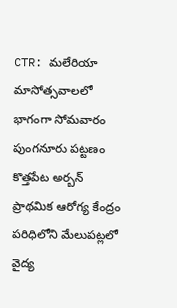CTR: మలేరియా మాసోత్సవాలలో భాగంగా సోమవారం పుంగనూరు పట్టణం కొత్తపేట అర్బన్ ప్రాథమిక ఆరోగ్య కేంద్రం పరిధిలోని మేలుపట్లలో వైద్య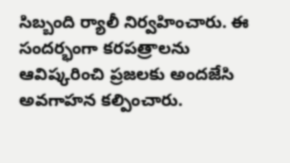సిబ్బంది ర్యాలీ నిర్వహించారు. ఈ సందర్భంగా కరపత్రాలను ఆవిష్కరించి ప్రజలకు అందజేసి అవగాహన కల్పించారు.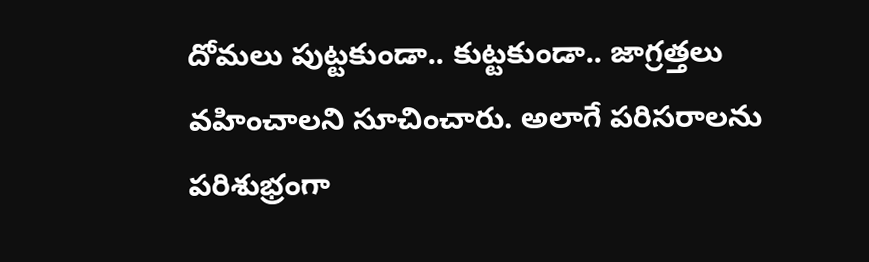దోమలు పుట్టకుండా.. కుట్టకుండా.. జాగ్రత్తలు వహించాలని సూచించారు. అలాగే పరిసరాలను పరిశుభ్రంగా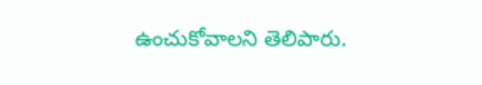ఉంచుకోవాలని తెలిపారు.